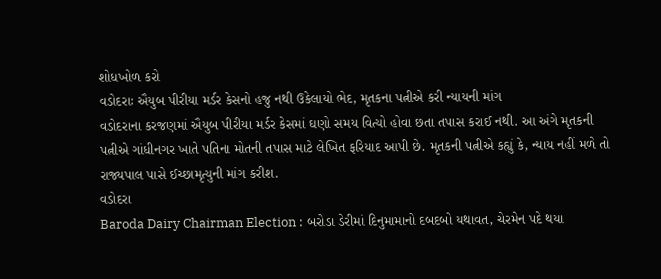શોધખોળ કરો
વડોદરાઃ ઐયુબ પીરીયા મર્ડર કેસનો હજુ નથી ઉકેલાયો ભેદ, મૃતકના પત્નીએ કરી ન્યાયની માંગ
વડોદરાના કરજણમાં ઐયુબ પીરીયા મર્ડર કેસમાં ઘણો સમય વિત્યો હોવા છતા તપાસ કરાઈ નથી. આ અંગે મૃતકની પત્નીએ ગાંધીનગર ખાતે પતિના મોતની તપાસ માટે લેખિત ફરિયાદ આપી છે. મૃતકની પત્નીએ કહ્યું કે, ન્યાય નહીં મળે તો રાજ્યપાલ પાસે ઈચ્છામૃત્યુની માંગ કરીશ.
વડોદરા
Baroda Dairy Chairman Election : બરોડા ડેરીમાં દિનુમામાનો દબદબો યથાવત, ચેરમેન પદે થયા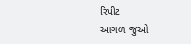રિપીટ
આગળ જુઓ